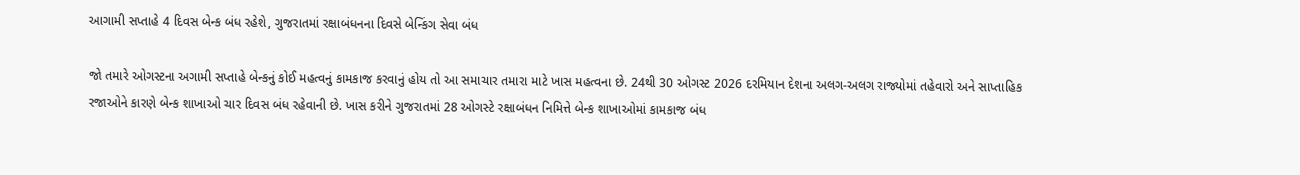આગામી સપ્તાહે 4 દિવસ બેન્ક બંધ રહેશે, ગુજરાતમાં રક્ષાબંધનના દિવસે બેન્કિંગ સેવા બંધ

જો તમારે ઓગસ્ટના અગામી સપ્તાહે બેન્કનું કોઈ મહત્વનું કામકાજ કરવાનું હોય તો આ સમાચાર તમારા માટે ખાસ મહત્વના છે. 24થી 30 ઓગસ્ટ 2026 દરમિયાન દેશના અલગ-અલગ રાજ્યોમાં તહેવારો અને સાપ્તાહિક રજાઓને કારણે બેન્ક શાખાઓ ચાર દિવસ બંધ રહેવાની છે. ખાસ કરીને ગુજરાતમાં 28 ઓગસ્ટે રક્ષાબંધન નિમિત્તે બેન્ક શાખાઓમાં કામકાજ બંધ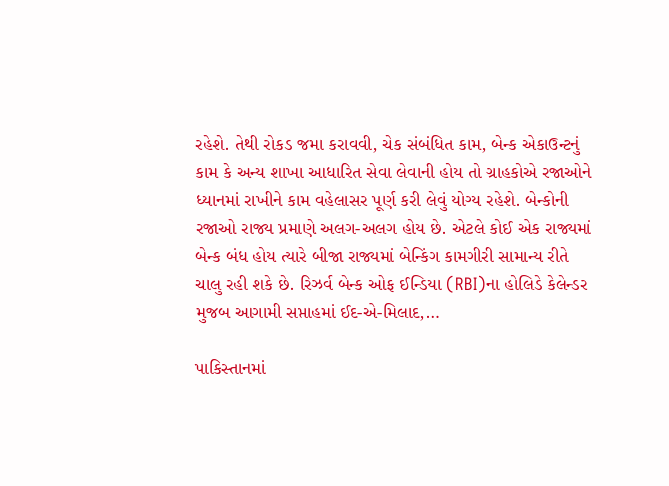રહેશે. તેથી રોકડ જમા કરાવવી, ચેક સંબંધિત કામ, બેન્ક એકાઉન્ટનું કામ કે અન્ય શાખા આધારિત સેવા લેવાની હોય તો ગ્રાહકોએ રજાઓને ધ્યાનમાં રાખીને કામ વહેલાસર પૂર્ણ કરી લેવું યોગ્ય રહેશે. બેન્કોની રજાઓ રાજ્ય પ્રમાણે અલગ-અલગ હોય છે. એટલે કોઈ એક રાજ્યમાં બેન્ક બંધ હોય ત્યારે બીજા રાજ્યમાં બેન્કિંગ કામગીરી સામાન્ય રીતે ચાલુ રહી શકે છે. રિઝર્વ બેન્ક ઓફ ઈન્ડિયા (RBI)ના હોલિડે કેલેન્ડર મુજબ આગામી સપ્તાહમાં ઈદ-એ-મિલાદ,…

પાકિસ્તાનમાં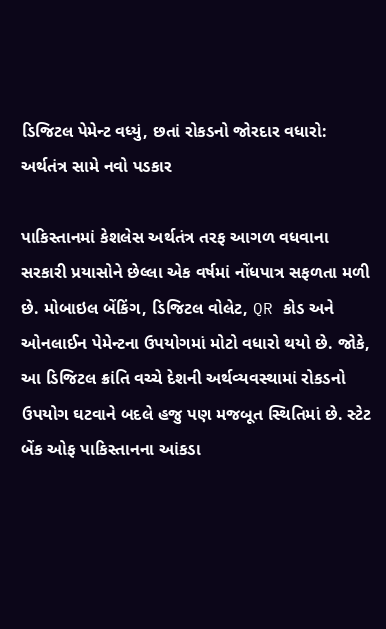ડિજિટલ પેમેન્ટ વધ્યું, છતાં રોકડનો જોરદાર વધારો: અર્થતંત્ર સામે નવો પડકાર

પાકિસ્તાનમાં કેશલેસ અર્થતંત્ર તરફ આગળ વધવાના સરકારી પ્રયાસોને છેલ્લા એક વર્ષમાં નોંધપાત્ર સફળતા મળી છે. મોબાઇલ બેંકિંગ, ડિજિટલ વોલેટ, QR કોડ અને ઓનલાઈન પેમેન્ટના ઉપયોગમાં મોટો વધારો થયો છે. જોકે, આ ડિજિટલ ક્રાંતિ વચ્ચે દેશની અર્થવ્યવસ્થામાં રોકડનો ઉપયોગ ઘટવાને બદલે હજુ પણ મજબૂત સ્થિતિમાં છે. સ્ટેટ બેંક ઓફ પાકિસ્તાનના આંકડા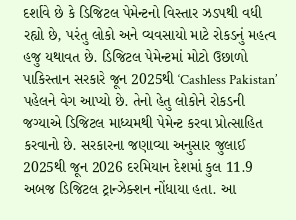દર્શાવે છે કે ડિજિટલ પેમેન્ટનો વિસ્તાર ઝડપથી વધી રહ્યો છે, પરંતુ લોકો અને વ્યવસાયો માટે રોકડનું મહત્વ હજુ યથાવત છે. ડિજિટલ પેમેન્ટમાં મોટો ઉછાળો પાકિસ્તાન સરકારે જૂન 2025થી ‘Cashless Pakistan’ પહેલને વેગ આપ્યો છે. તેનો હેતુ લોકોને રોકડની જગ્યાએ ડિજિટલ માધ્યમથી પેમેન્ટ કરવા પ્રોત્સાહિત કરવાનો છે. સરકારના જણાવ્યા અનુસાર જુલાઈ 2025થી જૂન 2026 દરમિયાન દેશમાં કુલ 11.9 અબજ ડિજિટલ ટ્રાન્ઝેક્શન નોંધાયા હતા. આ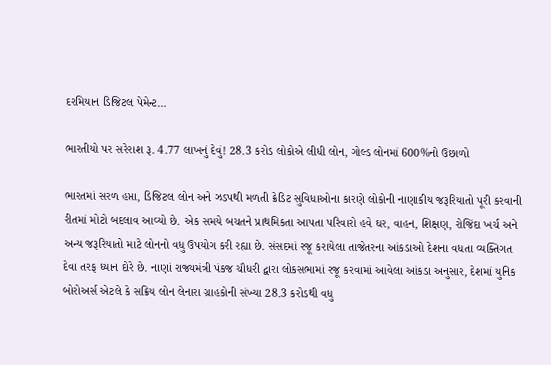દરમિયાન ડિજિટલ પેમેન્ટ…

ભારતીયો પર સરેરાશ રૂ. 4.77 લાખનું દેવું! 28.3 કરોડ લોકોએ લીધી લોન, ગોલ્ડ લોનમાં 600%નો ઉછાળો

ભારતમાં સરળ હપ્તા, ડિજિટલ લોન અને ઝડપથી મળતી ક્રેડિટ સુવિધાઓના કારણે લોકોની નાણાકીય જરૂરિયાતો પૂરી કરવાની રીતમાં મોટો બદલાવ આવ્યો છે. એક સમયે બચતને પ્રાથમિકતા આપતા પરિવારો હવે ઘર, વાહન, શિક્ષણ, રોજિંદા ખર્ચ અને અન્ય જરૂરિયાતો માટે લોનનો વધુ ઉપયોગ કરી રહ્યા છે. સંસદમાં રજૂ કરાયેલા તાજેતરના આંકડાઓ દેશના વધતા વ્યક્તિગત દેવા તરફ ધ્યાન દોરે છે. નાણાં રાજ્યમંત્રી પંકજ ચૌધરી દ્વારા લોકસભામાં રજૂ કરવામાં આવેલા આંકડા અનુસાર, દેશમાં યુનિક બોરોઅર્સ એટલે કે સક્રિય લોન લેનારા ગ્રાહકોની સંખ્યા 28.3 કરોડથી વધુ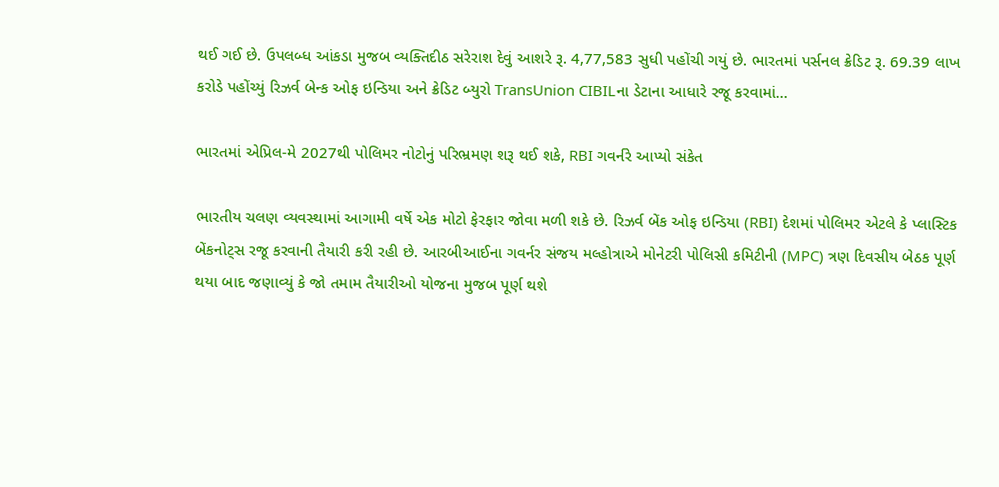થઈ ગઈ છે. ઉપલબ્ધ આંકડા મુજબ વ્યક્તિદીઠ સરેરાશ દેવું આશરે રૂ. 4,77,583 સુધી પહોંચી ગયું છે. ભારતમાં પર્સનલ ક્રેડિટ રૂ. 69.39 લાખ કરોડે પહોંચ્યું રિઝર્વ બેન્ક ઓફ ઇન્ડિયા અને ક્રેડિટ બ્યુરો TransUnion CIBILના ડેટાના આધારે રજૂ કરવામાં…

ભારતમાં એપ્રિલ-મે 2027થી પોલિમર નોટોનું પરિભ્રમણ શરૂ થઈ શકે, RBI ગવર્નરે આપ્યો સંકેત

ભારતીય ચલણ વ્યવસ્થામાં આગામી વર્ષે એક મોટો ફેરફાર જોવા મળી શકે છે. રિઝર્વ બેંક ઓફ ઇન્ડિયા (RBI) દેશમાં પોલિમર એટલે કે પ્લાસ્ટિક બેંકનોટ્સ રજૂ કરવાની તૈયારી કરી રહી છે. આરબીઆઈના ગવર્નર સંજય મલ્હોત્રાએ મોનેટરી પોલિસી કમિટીની (MPC) ત્રણ દિવસીય બેઠક પૂર્ણ થયા બાદ જણાવ્યું કે જો તમામ તૈયારીઓ યોજના મુજબ પૂર્ણ થશે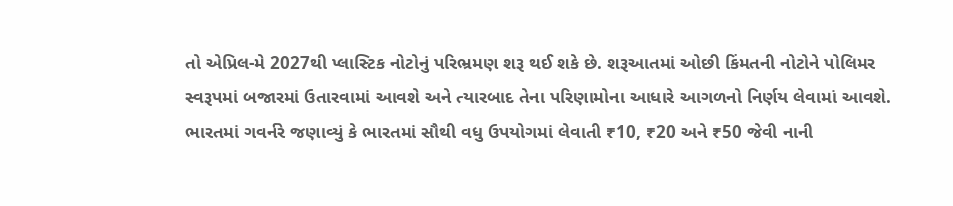તો એપ્રિલ-મે 2027થી પ્લાસ્ટિક નોટોનું પરિભ્રમણ શરૂ થઈ શકે છે. શરૂઆતમાં ઓછી કિંમતની નોટોને પોલિમર સ્વરૂપમાં બજારમાં ઉતારવામાં આવશે અને ત્યારબાદ તેના પરિણામોના આધારે આગળનો નિર્ણય લેવામાં આવશે. ભારતમાં ગવર્નરે જણાવ્યું કે ભારતમાં સૌથી વધુ ઉપયોગમાં લેવાતી ₹10, ₹20 અને ₹50 જેવી નાની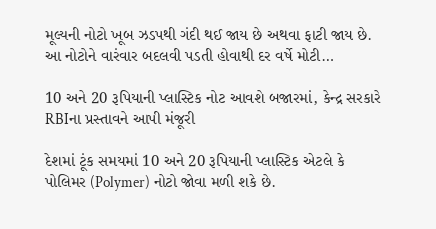મૂલ્યની નોટો ખૂબ ઝડપથી ગંદી થઈ જાય છે અથવા ફાટી જાય છે. આ નોટોને વારંવાર બદલવી પડતી હોવાથી દર વર્ષે મોટી…

10 અને 20 રૂપિયાની પ્લાસ્ટિક નોટ આવશે બજારમાં, કેન્દ્ર સરકારે RBIના પ્રસ્તાવને આપી મંજૂરી

દેશમાં ટૂંક સમયમાં 10 અને 20 રૂપિયાની પ્લાસ્ટિક એટલે કે પોલિમર (Polymer) નોટો જોવા મળી શકે છે.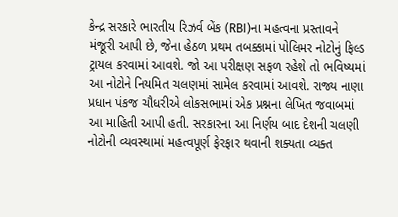કેન્દ્ર સરકારે ભારતીય રિઝર્વ બેંક (RBI)ના મહત્વના પ્રસ્તાવને મંજૂરી આપી છે, જેના હેઠળ પ્રથમ તબક્કામાં પોલિમર નોટોનું ફિલ્ડ ટ્રાયલ કરવામાં આવશે. જો આ પરીક્ષણ સફળ રહેશે તો ભવિષ્યમાં આ નોટોને નિયમિત ચલણમાં સામેલ કરવામાં આવશે. રાજ્ય નાણા પ્રધાન પંકજ ચૌધરીએ લોકસભામાં એક પ્રશ્નના લેખિત જવાબમાં આ માહિતી આપી હતી. સરકારના આ નિર્ણય બાદ દેશની ચલણી નોટોની વ્યવસ્થામાં મહત્વપૂર્ણ ફેરફાર થવાની શક્યતા વ્યક્ત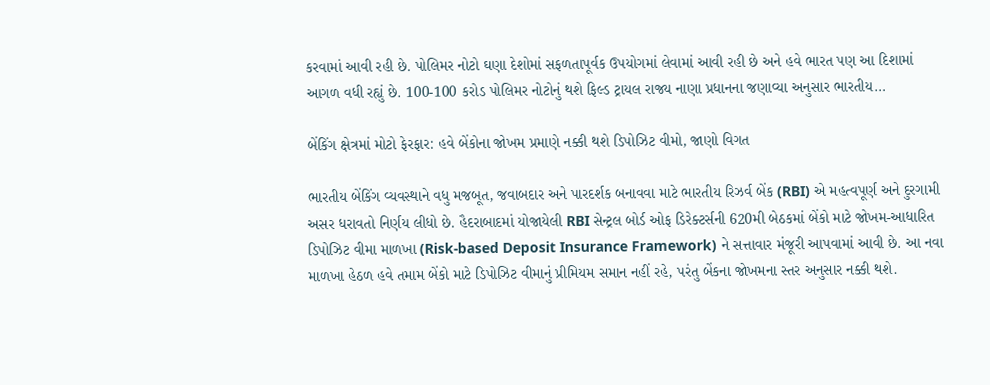કરવામાં આવી રહી છે. પોલિમર નોટો ઘણા દેશોમાં સફળતાપૂર્વક ઉપયોગમાં લેવામાં આવી રહી છે અને હવે ભારત પણ આ દિશામાં આગળ વધી રહ્યું છે. 100-100 કરોડ પોલિમર નોટોનું થશે ફિલ્ડ ટ્રાયલ રાજ્ય નાણા પ્રધાનના જણાવ્યા અનુસાર ભારતીય…

બેંકિંગ ક્ષેત્રમાં મોટો ફેરફાર: હવે બેંકોના જોખમ પ્રમાણે નક્કી થશે ડિપોઝિટ વીમો, જાણો વિગત

ભારતીય બેંકિંગ વ્યવસ્થાને વધુ મજબૂત, જવાબદાર અને પારદર્શક બનાવવા માટે ભારતીય રિઝર્વ બેંક (RBI) એ મહત્વપૂર્ણ અને દુરગામી અસર ધરાવતો નિર્ણય લીધો છે. હૈદરાબાદમાં યોજાયેલી RBI સેન્ટ્રલ બોર્ડ ઓફ ડિરેક્ટર્સની 620મી બેઠકમાં બેંકો માટે જોખમ-આધારિત ડિપોઝિટ વીમા માળખા (Risk-based Deposit Insurance Framework) ને સત્તાવાર મંજૂરી આપવામાં આવી છે. આ નવા માળખા હેઠળ હવે તમામ બેંકો માટે ડિપોઝિટ વીમાનું પ્રીમિયમ સમાન નહીં રહે, પરંતુ બેંકના જોખમના સ્તર અનુસાર નક્કી થશે.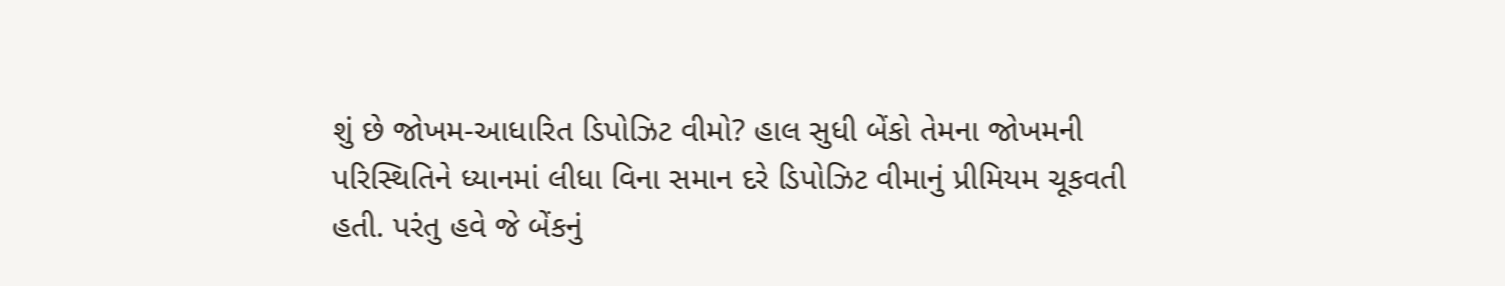શું છે જોખમ-આધારિત ડિપોઝિટ વીમો? હાલ સુધી બેંકો તેમના જોખમની પરિસ્થિતિને ધ્યાનમાં લીધા વિના સમાન દરે ડિપોઝિટ વીમાનું પ્રીમિયમ ચૂકવતી હતી. પરંતુ હવે જે બેંકનું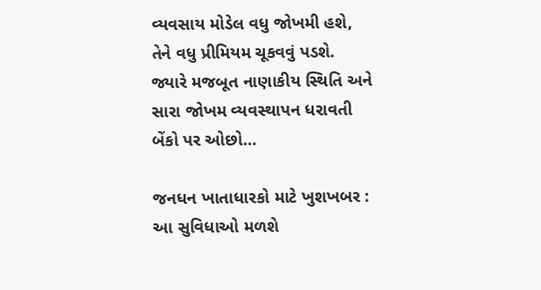વ્યવસાય મોડેલ વધુ જોખમી હશે, તેને વધુ પ્રીમિયમ ચૂકવવું પડશે. જ્યારે મજબૂત નાણાકીય સ્થિતિ અને સારા જોખમ વ્યવસ્થાપન ધરાવતી બેંકો પર ઓછો…

જનધન ખાતાધારકો માટે ખુશખબર : આ સુવિધાઓ મળશે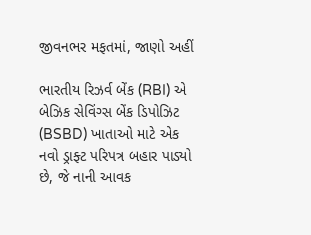જીવનભર મફતમાં, જાણો અહીં

ભારતીય રિઝર્વ બેંક (RBI) એ બેઝિક સેવિંગ્સ બેંક ડિપોઝિટ (BSBD) ખાતાઓ માટે એક નવો ડ્રાફ્ટ પરિપત્ર બહાર પાડ્યો છે, જે નાની આવક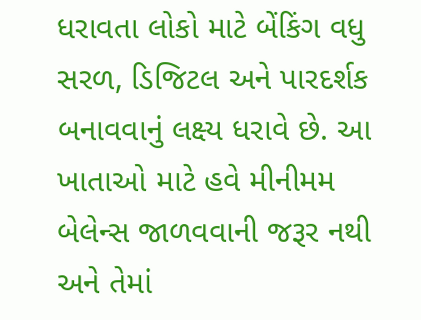ધરાવતા લોકો માટે બેંકિંગ વધુ સરળ, ડિજિટલ અને પારદર્શક બનાવવાનું લક્ષ્ય ધરાવે છે. આ ખાતાઓ માટે હવે મીનીમમ બેલેન્સ જાળવવાની જરૂર નથી અને તેમાં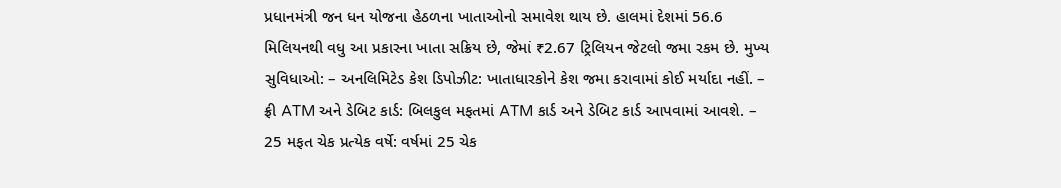પ્રધાનમંત્રી જન ધન યોજના હેઠળના ખાતાઓનો સમાવેશ થાય છે. હાલમાં દેશમાં 56.6 મિલિયનથી વધુ આ પ્રકારના ખાતા સક્રિય છે, જેમાં ₹2.67 ટ્રિલિયન જેટલો જમા રકમ છે. મુખ્ય સુવિધાઓ: – અનલિમિટેડ કેશ ડિપોઝીટ: ખાતાધારકોને કેશ જમા કરાવામાં કોઈ મર્યાદા નહીં. – ફ્રી ATM અને ડેબિટ કાર્ડ: બિલકુલ મફતમાં ATM કાર્ડ અને ડેબિટ કાર્ડ આપવામાં આવશે. – 25 મફત ચેક પ્રત્યેક વર્ષે: વર્ષમાં 25 ચેક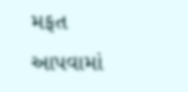મફત આપવામાં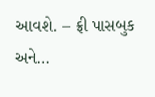આવશે. – ફ્રી પાસબુક અને…